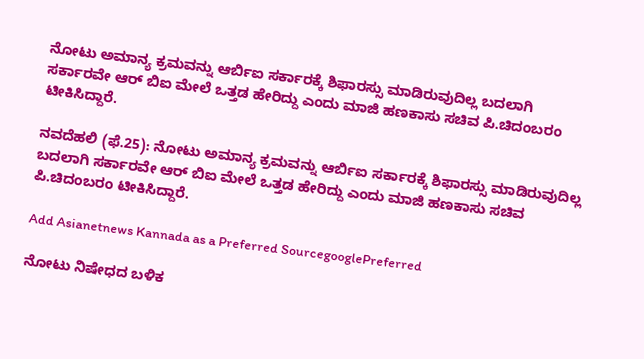ನೋಟು ಅಮಾನ್ಯ ಕ್ರಮವನ್ನು ಆರ್ಬಿಐ ಸರ್ಕಾರಕ್ಕೆ ಶಿಫಾರಸ್ಸು ಮಾಡಿರುವುದಿಲ್ಲ ಬದಲಾಗಿ ಸರ್ಕಾರವೇ ಆರ್ ಬಿಐ ಮೇಲೆ ಒತ್ತಡ ಹೇರಿದ್ದು ಎಂದು ಮಾಜಿ ಹಣಕಾಸು ಸಚಿವ ಪಿ.ಚಿದಂಬರಂ ಟೀಕಿಸಿದ್ದಾರೆ.

ನವದೆಹಲಿ (ಫೆ.25): ನೋಟು ಅಮಾನ್ಯ ಕ್ರಮವನ್ನು ಆರ್ಬಿಐ ಸರ್ಕಾರಕ್ಕೆ ಶಿಫಾರಸ್ಸು ಮಾಡಿರುವುದಿಲ್ಲ ಬದಲಾಗಿ ಸರ್ಕಾರವೇ ಆರ್ ಬಿಐ ಮೇಲೆ ಒತ್ತಡ ಹೇರಿದ್ದು ಎಂದು ಮಾಜಿ ಹಣಕಾಸು ಸಚಿವ ಪಿ.ಚಿದಂಬರಂ ಟೀಕಿಸಿದ್ದಾರೆ.

Add Asianetnews Kannada as a Preferred SourcegooglePreferred

ನೋಟು ನಿಷೇಧದ ಬಳಿಕ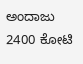ಅಂದಾಜು 2400 ಕೋಟಿ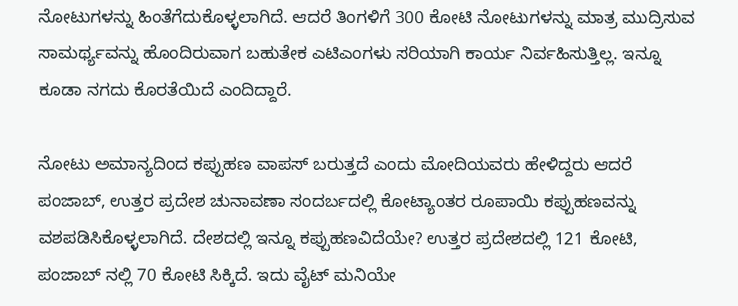ನೋಟುಗಳನ್ನು ಹಿಂತೆಗೆದುಕೊಳ್ಳಲಾಗಿದೆ. ಆದರೆ ತಿಂಗಳಿಗೆ 300 ಕೋಟಿ ನೋಟುಗಳನ್ನು ಮಾತ್ರ ಮುದ್ರಿಸುವ ಸಾಮರ್ಥ್ಯವನ್ನು ಹೊಂದಿರುವಾಗ ಬಹುತೇಕ ಎಟಿಎಂಗಳು ಸರಿಯಾಗಿ ಕಾರ್ಯ ನಿರ್ವಹಿಸುತ್ತಿಲ್ಲ. ಇನ್ನೂ ಕೂಡಾ ನಗದು ಕೊರತೆಯಿದೆ ಎಂದಿದ್ದಾರೆ.

ನೋಟು ಅಮಾನ್ಯದಿಂದ ಕಪ್ಪುಹಣ ವಾಪಸ್ ಬರುತ್ತದೆ ಎಂದು ಮೋದಿಯವರು ಹೇಳಿದ್ದರು ಆದರೆ ಪಂಜಾಬ್, ಉತ್ತರ ಪ್ರದೇಶ ಚುನಾವಣಾ ಸಂದರ್ಬದಲ್ಲಿ ಕೋಟ್ಯಾಂತರ ರೂಪಾಯಿ ಕಪ್ಪುಹಣವನ್ನು ವಶಪಡಿಸಿಕೊಳ್ಳಲಾಗಿದೆ. ದೇಶದಲ್ಲಿ ಇನ್ನೂ ಕಪ್ಪುಹಣವಿದೆಯೇ? ಉತ್ತರ ಪ್ರದೇಶದಲ್ಲಿ 121 ಕೋಟಿ, ಪಂಜಾಬ್ ನಲ್ಲಿ 70 ಕೋಟಿ ಸಿಕ್ಕಿದೆ. ಇದು ವೈಟ್ ಮನಿಯೇ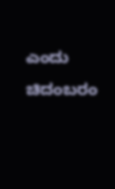ಎಂದು ಚಿದಂಬರಂ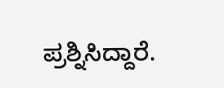ಪ್ರಶ್ನಿಸಿದ್ದಾರೆ.